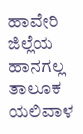ಹಾವೇರಿ ಜಿಲ್ಲೆಯ ಹಾನಗಲ್ಲ ತಾಲೂಕ ಯಲಿವಾಳ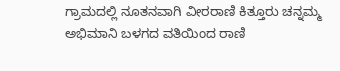ಗ್ರಾಮದಲ್ಲಿ ನೂತನವಾಗಿ ವೀರರಾಣಿ ಕಿತ್ತೂರು ಚನ್ನಮ್ಮ ಅಭಿಮಾನಿ ಬಳಗದ ವತಿಯಿಂದ ರಾಣಿ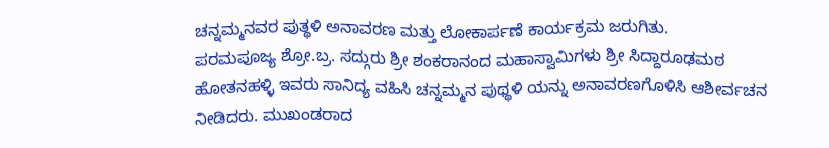ಚನ್ನಮ್ಮನವರ ಪುತ್ಥಳಿ ಅನಾವರಣ ಮತ್ತು ಲೋಕಾರ್ಪಣೆ ಕಾರ್ಯಕ್ರಮ ಜರುಗಿತು.
ಪರಮಪೂಜ್ಯ ಶ್ರೋ.ಬ್ರ. ಸದ್ಗುರು ಶ್ರೀ ಶಂಕರಾನಂದ ಮಹಾಸ್ವಾಮಿಗಳು ಶ್ರೀ ಸಿದ್ದಾರೂಢಮಠ ಹೋತನಹಳ್ಳಿ ಇವರು ಸಾನಿದ್ಯ ವಹಿಸಿ ಚನ್ನಮ್ಮನ ಪುಥ್ಥಳಿ ಯನ್ನು ಅನಾವರಣಗೊಳಿಸಿ ಆಶೀರ್ವಚನ ನೀಡಿದರು. ಮುಖಂಡರಾದ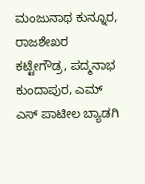ಮಂಜುನಾಥ ಕುನ್ನೂರ,
ರಾಜಶೇಖರ ಕಟ್ಟೇಗೌಡ್ರ, ಪದ್ಮನಾಭ ಕುಂದಾಪುರ, ಎಮ್ ಎಸ್ ಪಾಟೀಲ ಬ್ಯಾಡಗಿ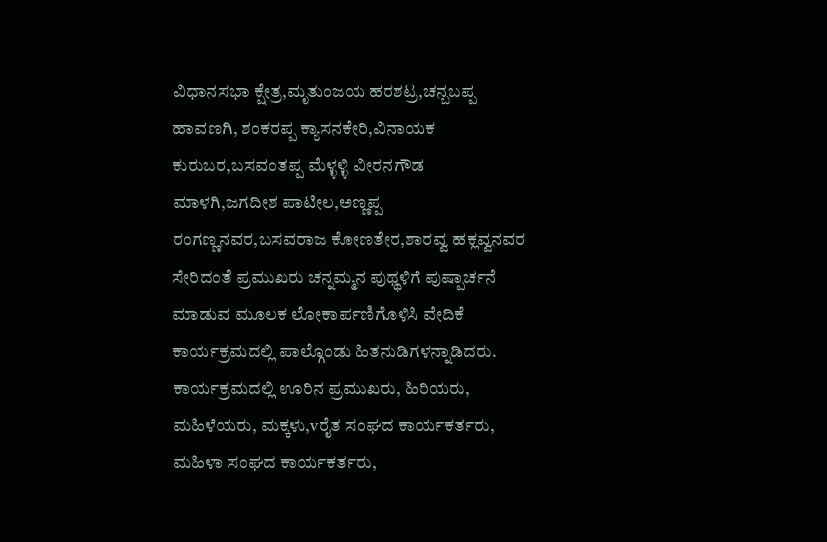ವಿಧಾನಸಭಾ ಕ್ಷೇತ್ರ,ಮೃತುಂಜಯ ಹರಶಟ್ರ,ಚನ್ಬಬಪ್ಪ ಹಾವಣಗಿ, ಶಂಕರಪ್ಪ ಕ್ಯಾಸನಕೇರಿ,ವಿನಾಯಕ ಕುರುಬರ,ಬಸವಂತಪ್ಪ ಮೆಳ್ಳಳ್ಳಿ ವೀರನಗೌಡ ಮಾಳಗಿ,ಜಗದೀಶ ಪಾಟೀಲ,ಅಣ್ಣಪ್ಪ ರಂಗಣ್ಣನವರ,ಬಸವರಾಜ ಕೋಣತೇರ,ಶಾರವ್ವ ಹಕ್ಲವ್ವನವರ ಸೇರಿದಂತೆ ಪ್ರಮುಖರು ಚನ್ನಮ್ಮನ ಪುಥ್ಥಳಿಗೆ ಪುಷ್ಪಾರ್ಚನೆ ಮಾಡುವ ಮೂಲಕ ಲೋಕಾರ್ಪಣಿಗೊಳಿಸಿ ವೇದಿಕೆ ಕಾರ್ಯಕ್ರಮದಲ್ಲಿ ಪಾಲ್ಗೊಂಡು ಹಿತನುಡಿಗಳನ್ನಾಡಿದರು.
ಕಾರ್ಯಕ್ರಮದಲ್ಲಿ ಊರಿನ ಪ್ರಮುಖರು, ಹಿರಿಯರು, ಮಹಿಳೆಯರು, ಮಕ್ಕಳು,vರೈತ ಸಂಘದ ಕಾರ್ಯಕರ್ತರು, ಮಹಿಳಾ ಸಂಘದ ಕಾರ್ಯಕರ್ತರು,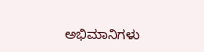ಅಭಿಮಾನಿಗಳು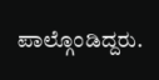ಪಾಲ್ಗೊಂಡಿದ್ದರು.